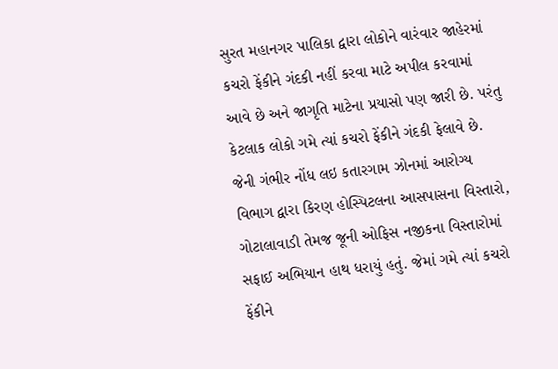સુરત મહાનગર પાલિકા દ્વારા લોકોને વારંવાર જાહેરમાં કચરો ફેંકીને ગંદકી નહીં કરવા માટે અપીલ કરવામાં આવે છે અને જાગૃતિ માટેના પ્રયાસો પણ જારી છે. પરંતુ કેટલાક લોકો ગમે ત્યાં કચરો ફેંકીને ગંદકી ફેલાવે છે. જેની ગંભીર નોંધ લઇ કતારગામ ઝોનમાં આરોગ્ય વિભાગ દ્વારા કિરણ હોસ્પિટલના આસપાસના વિસ્તારો, ગોટાલાવાડી તેમજ જૂની ઓફિસ નજીકના વિસ્તારોમાં સફાઈ અભિયાન હાથ ધરાયું હતું. જેમાં ગમે ત્યાં કચરો ફેંકીને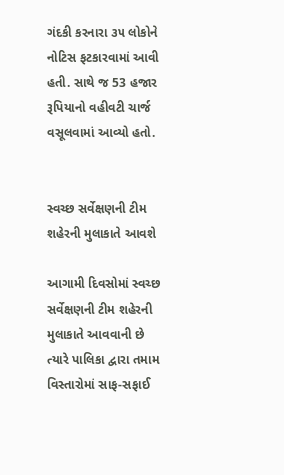ગંદકી કરનારા ૩૫ લોકોને નોટિસ ફટકારવામાં આવી હતી. સાથે જ 53 હજાર રૂપિયાનો વહીવટી ચાર્જ વસૂલવામાં આવ્યો હતો.


સ્વચ્છ સર્વેક્ષણની ટીમ શહેરની મુલાકાતે આવશે

આગામી દિવસોમાં સ્વચ્છ સર્વેક્ષણની ટીમ શહેરની મુલાકાતે આવવાની છે ત્યારે પાલિકા દ્વારા તમામ વિસ્તારોમાં સાફ-સફાઈ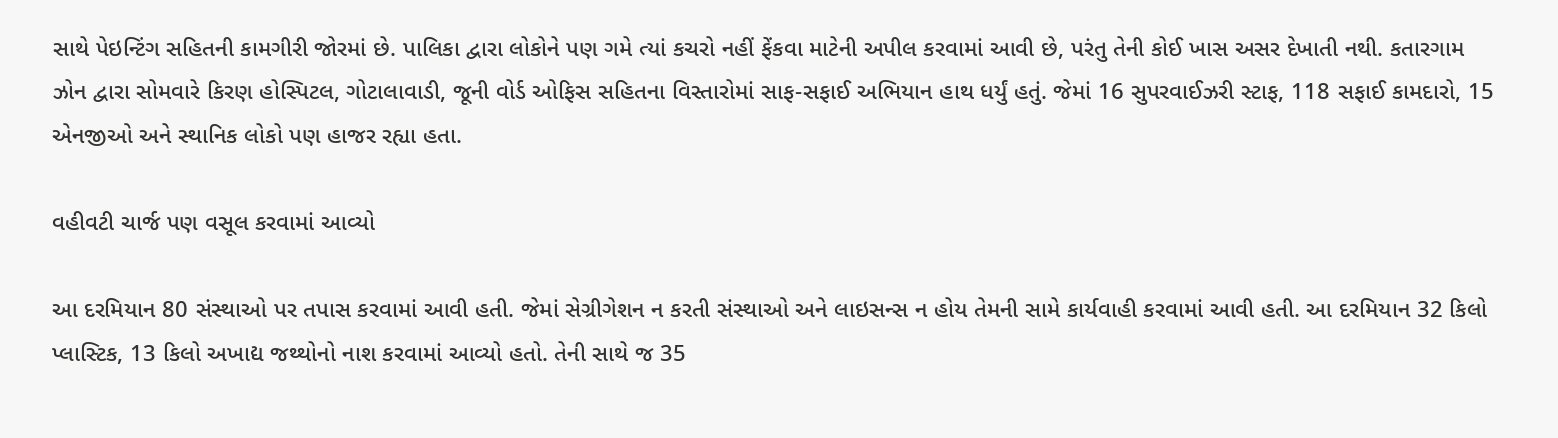સાથે પેઇન્ટિંગ સહિતની કામગીરી જોરમાં છે. પાલિકા દ્વારા લોકોને પણ ગમે ત્યાં કચરો નહીં ફેંકવા માટેની અપીલ કરવામાં આવી છે, પરંતુ તેની કોઈ ખાસ અસર દેખાતી નથી. કતારગામ ઝોન દ્વારા સોમવારે કિરણ હોસ્પિટલ, ગોટાલાવાડી, જૂની વોર્ડ ઓફિસ સહિતના વિસ્તારોમાં સાફ-સફાઈ અભિયાન હાથ ધર્યું હતું. જેમાં 16 સુપરવાઈઝરી સ્ટાફ, 118 સફાઈ કામદારો, 15 એનજીઓ અને સ્થાનિક લોકો પણ હાજર રહ્યા હતા.

વહીવટી ચાર્જ પણ વસૂલ કરવામાં આવ્યો

આ દરમિયાન 80 સંસ્થાઓ પર તપાસ કરવામાં આવી હતી. જેમાં સેગ્રીગેશન ન કરતી સંસ્થાઓ અને લાઇસન્સ ન હોય તેમની સામે કાર્યવાહી કરવામાં આવી હતી. આ દરમિયાન 32 કિલો પ્લાસ્ટિક, 13 કિલો અખાદ્ય જથ્થોનો નાશ કરવામાં આવ્યો હતો. તેની સાથે જ 35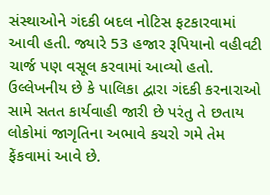સંસ્થાઓને ગંદકી બદલ નોટિસ ફટકારવામાં આવી હતી. જ્યારે 53 હજાર રૂપિયાનો વહીવટી ચાર્જ પણ વસૂલ કરવામાં આવ્યો હતો. ઉલ્લેખનીય છે કે પાલિકા દ્વારા ગંદકી કરનારાઓ સામે સતત કાર્યવાહી જારી છે પરંતુ તે છતાય લોકોમાં જાગૃતિના અભાવે કચરો ગમે તેમ ફેંકવામાં આવે છે.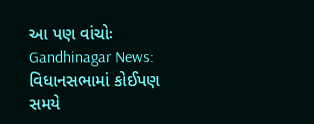આ પણ વાંચોઃ Gandhinagar News: વિધાનસભામાં કોઈપણ સમયે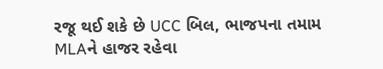રજૂ થઈ શકે છે UCC બિલ, ભાજપના તમામ MLAને હાજર રહેવા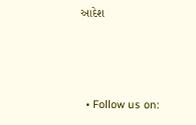આદેશ



  • Follow us on: